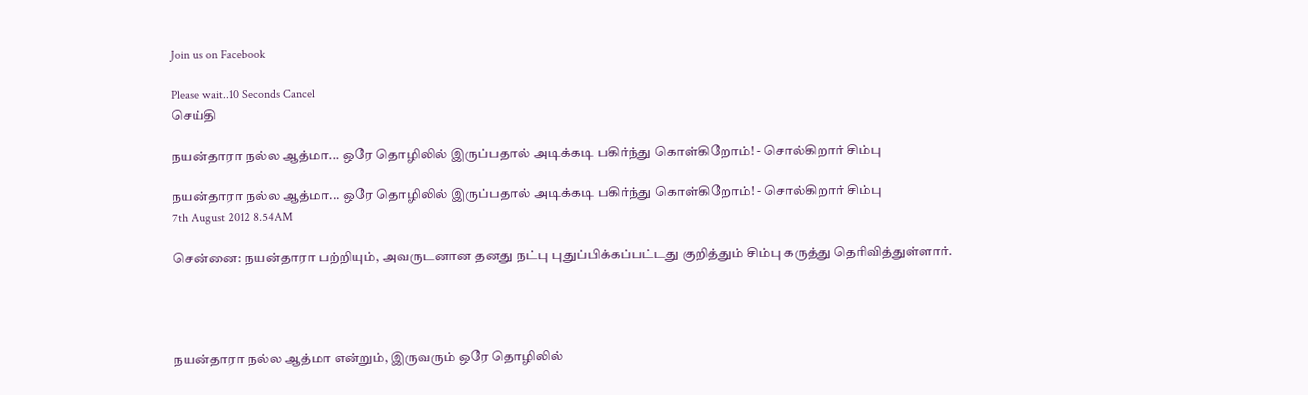Join us on Facebook

Please wait..10 Seconds Cancel
செய்தி

நயன்தாரா நல்ல ஆத்மா... ஒரே தொழிலில் இருப்பதால் அடிக்கடி பகிர்ந்து கொள்கிறோம்! - சொல்கிறார் சிம்பு

நயன்தாரா நல்ல ஆத்மா... ஒரே தொழிலில் இருப்பதால் அடிக்கடி பகிர்ந்து கொள்கிறோம்! - சொல்கிறார் சிம்பு
7th August 2012 8.54AM

சென்னை: நயன்தாரா பற்றியும், அவருடனான தனது நட்பு புதுப்பிக்கப்பட்டது குறித்தும் சிம்பு கருத்து தெரிவித்துள்ளார்.




நயன்தாரா நல்ல ஆத்மா என்றும், இருவரும் ஒரே தொழிலில்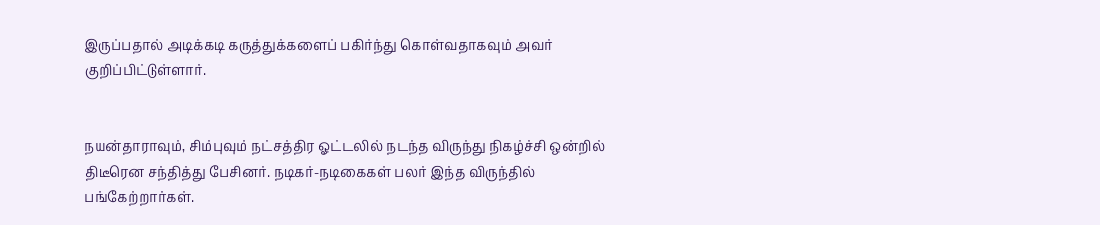இருப்பதால் அடிக்கடி கருத்துக்களைப் பகிர்ந்து கொள்வதாகவும் அவர் குறிப்பிட்டுள்ளார்.


நயன்தாராவும், சிம்புவும் நட்சத்திர ஓட்டலில் நடந்த விருந்து நிகழ்ச்சி ஒன்றில் திடீரென சந்தித்து பேசினர். நடிகர்-நடிகைகள் பலர் இந்த விருந்தில் பங்கேற்றார்கள்.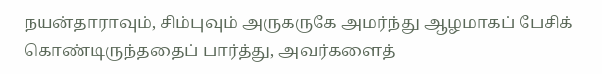நயன்தாராவும், சிம்புவும் அருகருகே அமர்ந்து ஆழமாகப் பேசிக் கொண்டிருந்ததைப் பார்த்து, அவர்களைத்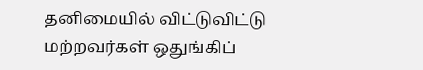தனிமையில் விட்டுவிட்டு மற்றவர்கள் ஒதுங்கிப்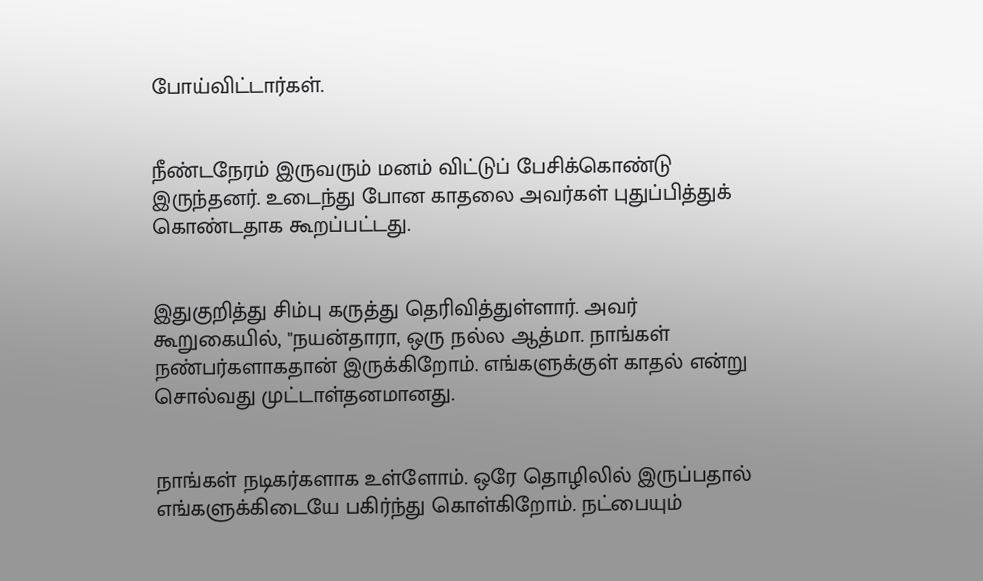போய்விட்டார்கள்.


நீண்டநேரம் இருவரும் மனம் விட்டுப் பேசிக்கொண்டு இருந்தனர். உடைந்து போன காதலை அவர்கள் புதுப்பித்துக் கொண்டதாக கூறப்பட்டது.


இதுகுறித்து சிம்பு கருத்து தெரிவித்துள்ளார். அவர் கூறுகையில், "நயன்தாரா, ஒரு நல்ல ஆத்மா. நாங்கள் நண்பர்களாகதான் இருக்கிறோம். எங்களுக்குள் காதல் என்று சொல்வது முட்டாள்தனமானது.


நாங்கள் நடிகர்களாக உள்ளோம். ஒரே தொழிலில் இருப்பதால் எங்களுக்கிடையே பகிர்ந்து கொள்கிறோம். நட்பையும்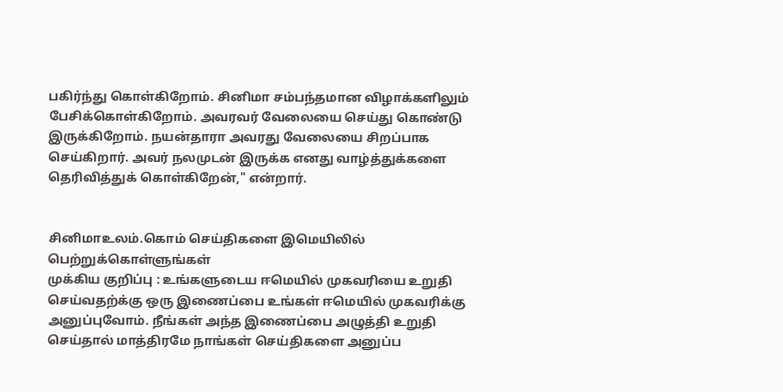பகிர்ந்து கொள்கிறோம். சினிமா சம்பந்தமான விழாக்களிலும் பேசிக்கொள்கிறோம். அவரவர் வேலையை செய்து கொண்டு இருக்கிறோம். நயன்தாரா அவரது வேலையை சிறப்பாக செய்கிறார். அவர் நலமுடன் இருக்க எனது வாழ்த்துக்களை தெரிவித்துக் கொள்கிறேன்," என்றார்.


சினிமாஉலம்.கொம் செய்திகளை இமெயிலில் பெற்றுக்கொள்ளுங்கள்
முக்கிய குறிப்பு : உங்களுடைய ஈமெயில் முகவரியை உறுதி செய்வதற்க்கு ஒரு இணைப்பை உங்கள் ஈமெயில் முகவரிக்கு அனுப்புவோம். நீங்கள் அந்த இணைப்பை அழுத்தி உறுதி செய்தால் மாத்திரமே நாங்கள் செய்திகளை அனுப்ப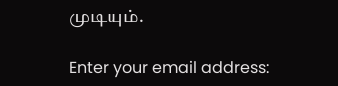முடியும்.

Enter your email address: